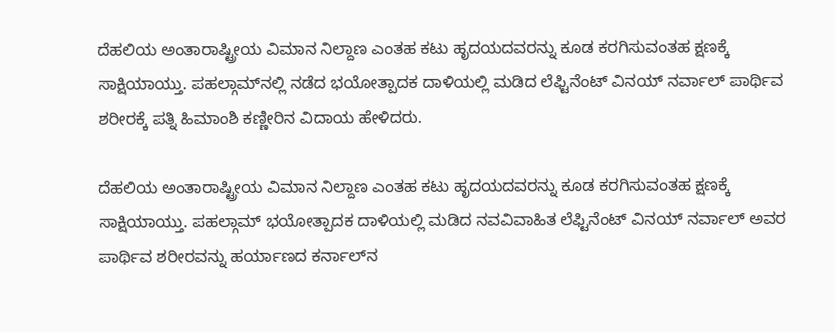ದೆಹಲಿಯ ಅಂತಾರಾಷ್ಟ್ರೀಯ ವಿಮಾನ ನಿಲ್ದಾಣ ಎಂತಹ ಕಟು ಹೃದಯದವರನ್ನು ಕೂಡ ಕರಗಿಸುವಂತಹ ಕ್ಷಣಕ್ಕೆ ಸಾಕ್ಷಿಯಾಯ್ತು. ಪಹಲ್ಗಾಮ್‌ನಲ್ಲಿ ನಡೆದ ಭಯೋತ್ಪಾದಕ ದಾಳಿಯಲ್ಲಿ ಮಡಿದ ಲೆಫ್ಟಿನೆಂಟ್ ವಿನಯ್ ನರ್ವಾಲ್ ಪಾರ್ಥಿವ ಶರೀರಕ್ಕೆ ಪತ್ನಿ ಹಿಮಾಂಶಿ ಕಣ್ಣೀರಿನ ವಿದಾಯ ಹೇಳಿದರು.

ದೆಹಲಿಯ ಅಂತಾರಾಷ್ಟ್ರೀಯ ವಿಮಾನ ನಿಲ್ದಾಣ ಎಂತಹ ಕಟು ಹೃದಯದವರನ್ನು ಕೂಡ ಕರಗಿಸುವಂತಹ ಕ್ಷಣಕ್ಕೆ ಸಾಕ್ಷಿಯಾಯ್ತು. ಪಹಲ್ಗಾಮ್‌ ಭಯೋತ್ಪಾದಕ ದಾಳಿಯಲ್ಲಿ ಮಡಿದ ನವವಿವಾಹಿತ ಲೆಫ್ಟಿನೆಂಟ್ ವಿನಯ್ ನರ್ವಾಲ್ ಅವರ ಪಾರ್ಥಿವ ಶರೀರವನ್ನು ಹರ್ಯಾಣದ ಕರ್ನಾಲ್‌ನ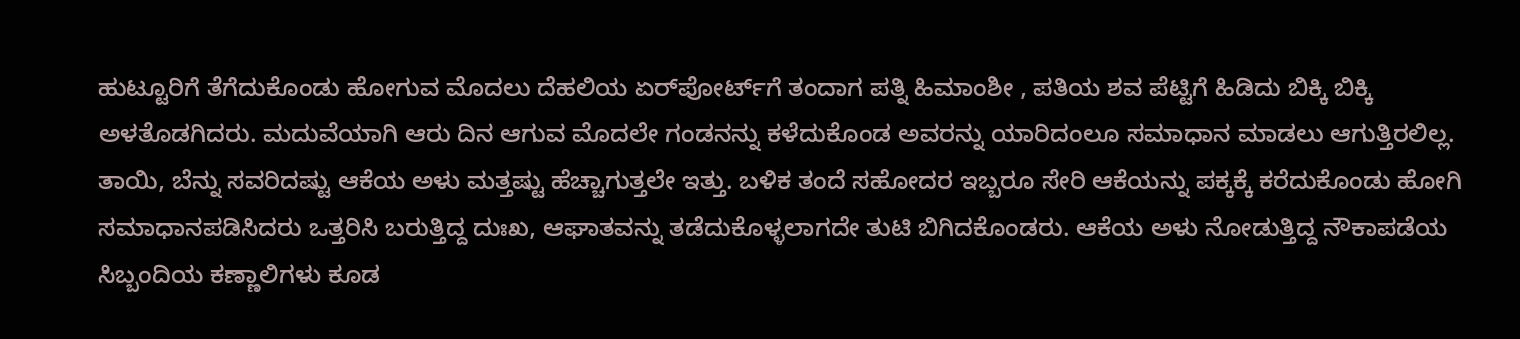ಹುಟ್ಟೂರಿಗೆ ತೆಗೆದುಕೊಂಡು ಹೋಗುವ ಮೊದಲು ದೆಹಲಿಯ ಏರ್‌ಪೋರ್ಟ್‌ಗೆ ತಂದಾಗ ಪತ್ನಿ ಹಿಮಾಂಶೀ , ಪತಿಯ ಶವ ಪೆಟ್ಟಿಗೆ ಹಿಡಿದು ಬಿಕ್ಕಿ ಬಿಕ್ಕಿ ಅಳತೊಡಗಿದರು. ಮದುವೆಯಾಗಿ ಆರು ದಿನ ಆಗುವ ಮೊದಲೇ ಗಂಡನನ್ನು ಕಳೆದುಕೊಂಡ ಅವರನ್ನು ಯಾರಿದಂಲೂ ಸಮಾಧಾನ ಮಾಡಲು ಆಗುತ್ತಿರಲಿಲ್ಲ. ತಾಯಿ, ಬೆನ್ನು ಸವರಿದಷ್ಟು ಆಕೆಯ ಅಳು ಮತ್ತಷ್ಟು ಹೆಚ್ಚಾಗುತ್ತಲೇ ಇತ್ತು. ಬಳಿಕ ತಂದೆ ಸಹೋದರ ಇಬ್ಬರೂ ಸೇರಿ ಆಕೆಯನ್ನು ಪಕ್ಕಕ್ಕೆ ಕರೆದುಕೊಂಡು ಹೋಗಿ ಸಮಾಧಾನಪಡಿಸಿದರು ಒತ್ತರಿಸಿ ಬರುತ್ತಿದ್ದ ದುಃಖ, ಆಘಾತವನ್ನು ತಡೆದುಕೊಳ್ಳಲಾಗದೇ ತುಟಿ ಬಿಗಿದಕೊಂಡರು. ಆಕೆಯ ಅಳು ನೋಡುತ್ತಿದ್ದ ನೌಕಾಪಡೆಯ ಸಿಬ್ಬಂದಿಯ ಕಣ್ಣಾಲಿಗಳು ಕೂಡ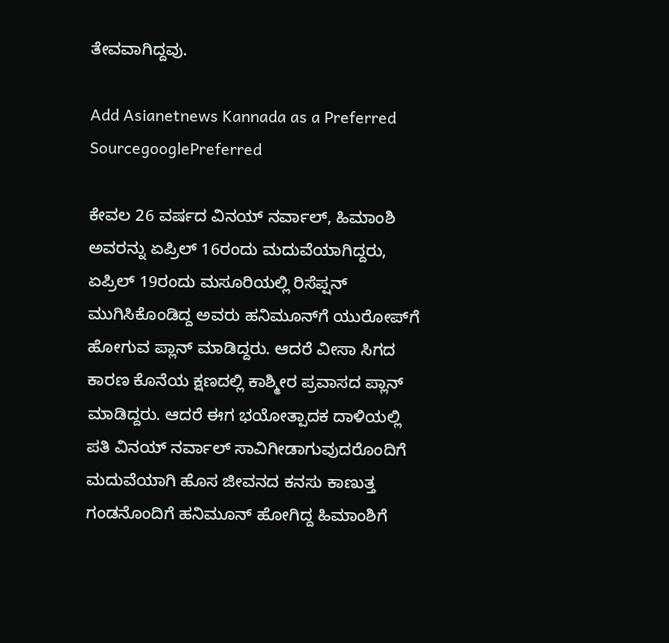ತೇವವಾಗಿದ್ದವು.

Add Asianetnews Kannada as a Preferred SourcegooglePreferred

ಕೇವಲ 26 ವರ್ಷದ ವಿನಯ್ ನರ್ವಾಲ್, ಹಿಮಾಂಶಿ ಅವರನ್ನು ಏಪ್ರಿಲ್ 16ರಂದು ಮದುವೆಯಾಗಿದ್ದರು, ಏಪ್ರಿಲ್ 19ರಂದು ಮಸೂರಿಯಲ್ಲಿ ರಿಸೆಪ್ಷನ್ ಮುಗಿಸಿಕೊಂಡಿದ್ದ ಅವರು ಹನಿಮೂನ್‌ಗೆ ಯುರೋಪ್‌ಗೆ ಹೋಗುವ ಪ್ಲಾನ್ ಮಾಡಿದ್ದರು. ಆದರೆ ವೀಸಾ ಸಿಗದ ಕಾರಣ ಕೊನೆಯ ಕ್ಷಣದಲ್ಲಿ ಕಾಶ್ಮೀರ ಪ್ರವಾಸದ ಪ್ಲಾನ್ ಮಾಡಿದ್ದರು. ಆದರೆ ಈಗ ಭಯೋತ್ಪಾದಕ ದಾಳಿಯಲ್ಲಿ ಪತಿ ವಿನಯ್ ನರ್ವಾಲ್ ಸಾವಿಗೀಡಾಗುವುದರೊಂದಿಗೆ ಮದುವೆಯಾಗಿ ಹೊಸ ಜೀವನದ ಕನಸು ಕಾಣುತ್ತ ಗಂಡನೊಂದಿಗೆ ಹನಿಮೂನ್ ಹೋಗಿದ್ದ ಹಿಮಾಂಶಿಗೆ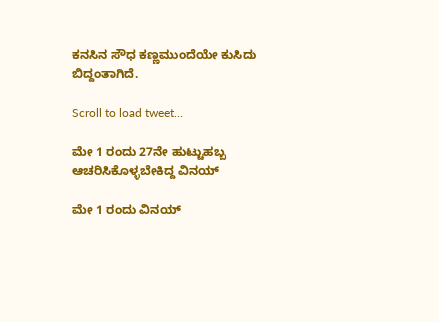ಕನಸಿನ ಸೌಧ ಕಣ್ಣಮುಂದೆಯೇ ಕುಸಿದು ಬಿದ್ದಂತಾಗಿದೆ.

Scroll to load tweet…

ಮೇ 1 ರಂದು 27ನೇ ಹುಟ್ಟುಹಬ್ಬ ಆಚರಿಸಿಕೊಳ್ಳಬೇಕಿದ್ದ ವಿನಯ್

ಮೇ 1 ರಂದು ವಿನಯ್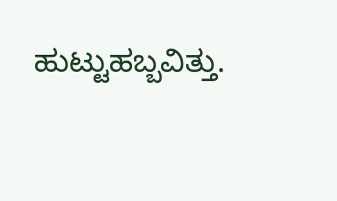ಹುಟ್ಟುಹಬ್ಬವಿತ್ತು.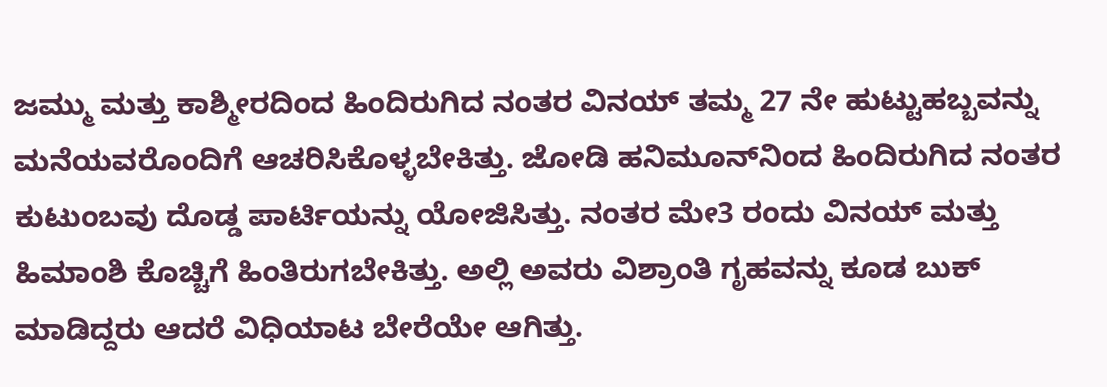ಜಮ್ಮು ಮತ್ತು ಕಾಶ್ಮೀರದಿಂದ ಹಿಂದಿರುಗಿದ ನಂತರ ವಿನಯ್ ತಮ್ಮ 27 ನೇ ಹುಟ್ಟುಹಬ್ಬವನ್ನು ಮನೆಯವರೊಂದಿಗೆ ಆಚರಿಸಿಕೊಳ್ಳಬೇಕಿತ್ತು. ಜೋಡಿ ಹನಿಮೂನ್‌ನಿಂದ ಹಿಂದಿರುಗಿದ ನಂತರ ಕುಟುಂಬವು ದೊಡ್ಡ ಪಾರ್ಟಿಯನ್ನು ಯೋಜಿಸಿತ್ತು. ನಂತರ ಮೇ3 ರಂದು ವಿನಯ್ ಮತ್ತು ಹಿಮಾಂಶಿ ಕೊಚ್ಚಿಗೆ ಹಿಂತಿರುಗಬೇಕಿತ್ತು. ಅಲ್ಲಿ ಅವರು ವಿಶ್ರಾಂತಿ ಗೃಹವನ್ನು ಕೂಡ ಬುಕ್ ಮಾಡಿದ್ದರು ಆದರೆ ವಿಧಿಯಾಟ ಬೇರೆಯೇ ಆಗಿತ್ತು.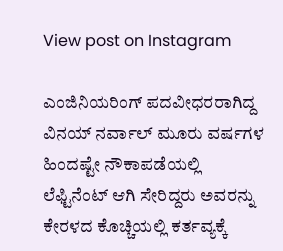View post on Instagram

ಎಂಜಿನಿಯರಿಂಗ್ ಪದವೀಧರರಾಗಿದ್ದ ವಿನಯ್ ನರ್ವಾಲ್‌ ಮೂರು ವರ್ಷಗಳ ಹಿಂದಷ್ಟೇ ನೌಕಾಪಡೆಯಲ್ಲಿ ಲೆಫ್ಟಿನೆಂಟ್ ಆಗಿ ಸೇರಿದ್ದರು ಅವರನ್ನು ಕೇರಳದ ಕೊಚ್ಚಿಯಲ್ಲಿ ಕರ್ತವ್ಯಕ್ಕೆ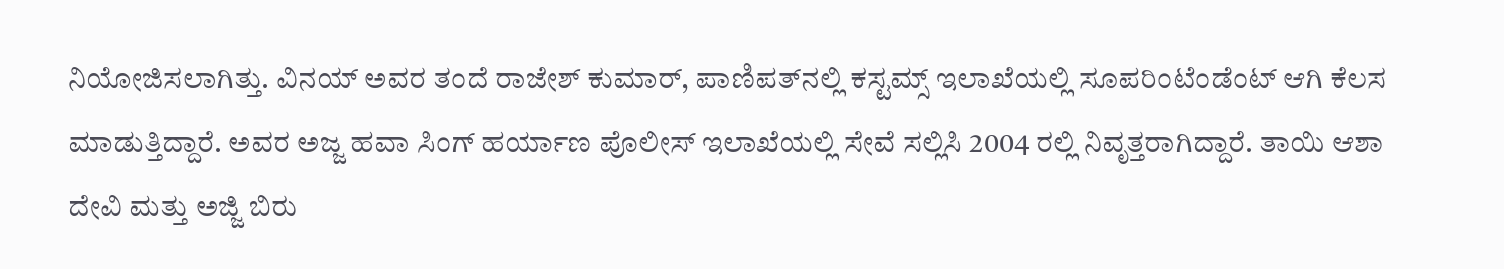ನಿಯೋಜಿಸಲಾಗಿತ್ತು. ವಿನಯ್ ಅವರ ತಂದೆ ರಾಜೇಶ್ ಕುಮಾರ್, ಪಾಣಿಪತ್‌ನಲ್ಲಿ ಕಸ್ಟಮ್ಸ್ ಇಲಾಖೆಯಲ್ಲಿ ಸೂಪರಿಂಟೆಂಡೆಂಟ್ ಆಗಿ ಕೆಲಸ ಮಾಡುತ್ತಿದ್ದಾರೆ. ಅವರ ಅಜ್ಜ ಹವಾ ಸಿಂಗ್ ಹರ್ಯಾಣ ಪೊಲೀಸ್ ಇಲಾಖೆಯಲ್ಲಿ ಸೇವೆ ಸಲ್ಲಿಸಿ 2004 ರಲ್ಲಿ ನಿವೃತ್ತರಾಗಿದ್ದಾರೆ. ತಾಯಿ ಆಶಾ ದೇವಿ ಮತ್ತು ಅಜ್ಜಿ ಬಿರು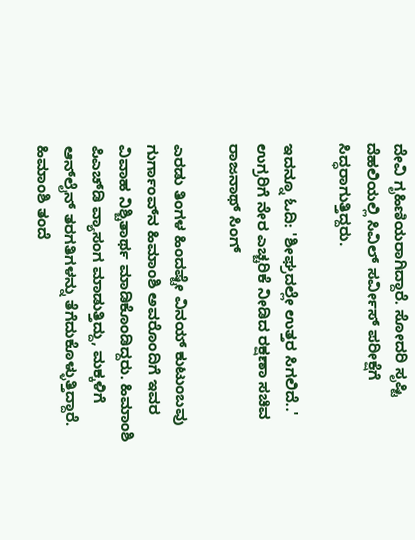ದೇವಿ ಗೃಹಿಣಿಯರಾಗಿದ್ದಾರೆ. ಸೋದರಿ ಸೃಷ್ಟಿ ದೆಹಲಿಯಲ್ಲಿ ಸಿವಿಲ್ ಸರ್ವೀಸ್ ಪರೀಕ್ಷೆಗೆ ಸಿದ್ಧರಾಗುತ್ತಿದ್ದರು.

ಇದನ್ನೂ ಓದಿ: 'ಶೀಘ್ರದಲ್ಲೇ ಉತ್ತರ ಸಿಗಲಿದೆ..' ಉಗ್ರರಿಗೆ ನೇರ ಎಚ್ಚರಿಕೆ ನೀಡಿದ ರಕ್ಷಣಾ ಸಚಿವ ರಾಜನಾಥ್‌ ಸಿಂಗ್‌

ಎರಡು ತಿಂಗಳ ಹಿಂದಷ್ಟೇ ವಿನಯ್ ಕುಟುಂಬವು ಗುರ್ಗಾಂವ್‌ನ ಹಿಮಾಂಶಿ ಅವರೊಂದಿಗೆ ಇವರ ವಿವಾಹ ನಿಶ್ಚಿತಾರ್ಥ ಮಾಡಿಕೊಂಡಿದ್ದರು. ಹಿಮಾಂಶಿ ಪಿಎಚ್‌ಡಿ ವ್ಯಾಸಂಗ ಮಾಡುತ್ತಿದ್ದು, ಮಕ್ಕಳಿಗೆ ಆನ್‌ಲೈನ್ ತರಗತಿಗಳನ್ನು ತೆಗೆದುಕೊಳ್ಳುತ್ತಿದ್ದಾರೆ. ಹಿಮಾಂಶಿ ತಂದೆ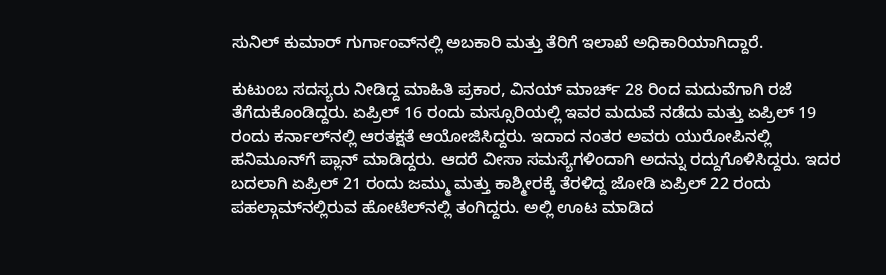ಸುನಿಲ್ ಕುಮಾರ್ ಗುರ್ಗಾಂವ್‌ನಲ್ಲಿ ಅಬಕಾರಿ ಮತ್ತು ತೆರಿಗೆ ಇಲಾಖೆ ಅಧಿಕಾರಿಯಾಗಿದ್ದಾರೆ.

ಕುಟುಂಬ ಸದಸ್ಯರು ನೀಡಿದ್ದ ಮಾಹಿತಿ ಪ್ರಕಾರ, ವಿನಯ್ ಮಾರ್ಚ್ 28 ರಿಂದ ಮದುವೆಗಾಗಿ ರಜೆ ತೆಗೆದುಕೊಂಡಿದ್ದರು. ಏಪ್ರಿಲ್ 16 ರಂದು ಮಸ್ಸೂರಿಯಲ್ಲಿ ಇವರ ಮದುವೆ ನಡೆದು ಮತ್ತು ಏಪ್ರಿಲ್ 19 ರಂದು ಕರ್ನಾಲ್‌ನಲ್ಲಿ ಆರತಕ್ಷತೆ ಆಯೋಜಿಸಿದ್ದರು. ಇದಾದ ನಂತರ ಅವರು ಯುರೋಪಿನಲ್ಲಿ ಹನಿಮೂನ್‌ಗೆ ಪ್ಲಾನ್ ಮಾಡಿದ್ದರು. ಆದರೆ ವೀಸಾ ಸಮಸ್ಯೆಗಳಿಂದಾಗಿ ಅದನ್ನು ರದ್ದುಗೊಳಿಸಿದ್ದರು. ಇದರ ಬದಲಾಗಿ ಏಪ್ರಿಲ್ 21 ರಂದು ಜಮ್ಮು ಮತ್ತು ಕಾಶ್ಮೀರಕ್ಕೆ ತೆರಳಿದ್ದ ಜೋಡಿ ಏಪ್ರಿಲ್ 22 ರಂದು ಪಹಲ್ಗಾಮ್‌ನಲ್ಲಿರುವ ಹೋಟೆಲ್‌ನಲ್ಲಿ ತಂಗಿದ್ದರು. ಅಲ್ಲಿ ಊಟ ಮಾಡಿದ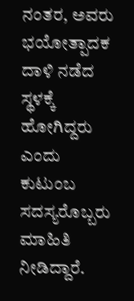ನಂತರ, ಅವರು ಭಯೋತ್ಪಾದಕ ದಾಳಿ ನಡೆದ ಸ್ಥಳಕ್ಕೆ ಹೋಗಿದ್ದರು ಎಂದು ಕುಟುಂಬ ಸದಸ್ಯರೊಬ್ಬರು ಮಾಹಿತಿ ನೀಡಿದ್ದಾರೆ.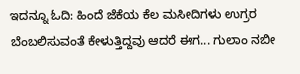ಇದನ್ನೂ ಓದಿ: ಹಿಂದೆ ಜೆಕೆಯ ಕೆಲ ಮಸೀದಿಗಳು ಉಗ್ರರ ಬೆಂಬಲಿಸುವಂತೆ ಕೇಳುತ್ತಿದ್ದವು ಆದರೆ ಈಗ... ಗುಲಾಂ ನಬೀ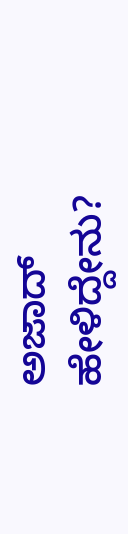ಅಜಾದ್ ಹೇಳಿದ್ದೇನು?